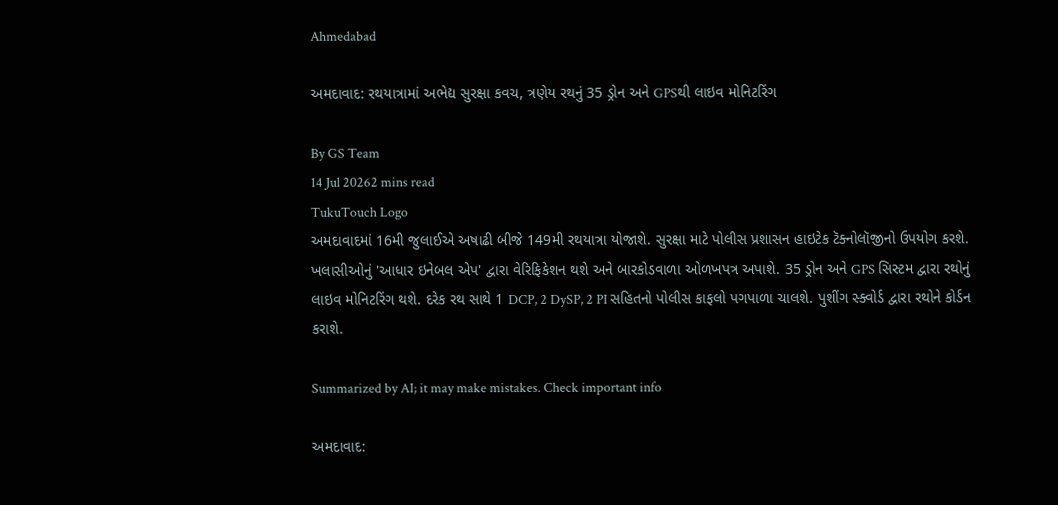Ahmedabad

અમદાવાદ: રથયાત્રામાં અભેદ્ય સુરક્ષા કવચ, ત્રણેય રથનું 35 ડ્રોન અને GPSથી લાઇવ મોનિટરિંગ

By GS Team
14 Jul 20262 mins read
TukuTouch Logo
અમદાવાદમાં 16મી જુલાઈએ અષાઢી બીજે 149મી રથયાત્રા યોજાશે. સુરક્ષા માટે પોલીસ પ્રશાસન હાઇટેક ટૅક્નોલૉજીનો ઉપયોગ કરશે. ખલાસીઓનું 'આધાર ઇનેબલ એપ' દ્વારા વેરિફિકેશન થશે અને બારકોડવાળા ઓળખપત્ર અપાશે. 35 ડ્રોન અને GPS સિસ્ટમ દ્વારા રથોનું લાઇવ મોનિટરિંગ થશે. દરેક રથ સાથે 1 DCP, 2 DySP, 2 PI સહિતનો પોલીસ કાફલો પગપાળા ચાલશે. પુશીંગ સ્ક્વોર્ડ દ્વારા રથોને કોર્ડન કરાશે.

Summarized by AI; it may make mistakes. Check important info

અમદાવાદ: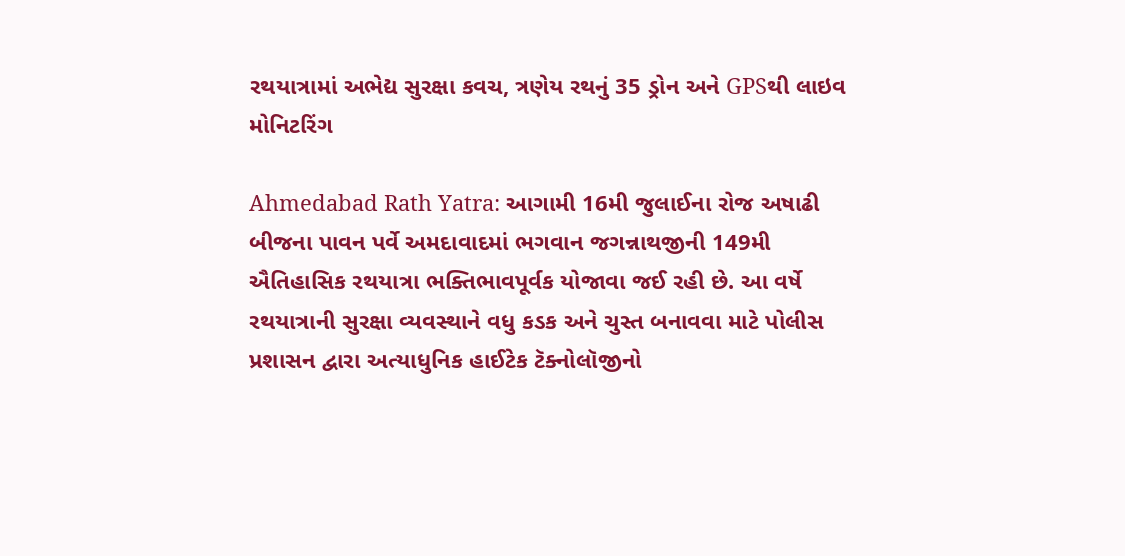રથયાત્રામાં અભેદ્ય સુરક્ષા કવચ, ત્રણેય રથનું 35 ડ્રોન અને GPSથી લાઇવ મોનિટરિંગ

Ahmedabad Rath Yatra: આગામી 16મી જુલાઈના રોજ અષાઢી બીજના પાવન પર્વે અમદાવાદમાં ભગવાન જગન્નાથજીની 149મી ઐતિહાસિક રથયાત્રા ભક્તિભાવપૂર્વક યોજાવા જઈ રહી છે. આ વર્ષે રથયાત્રાની સુરક્ષા વ્યવસ્થાને વધુ કડક અને ચુસ્ત બનાવવા માટે પોલીસ પ્રશાસન દ્વારા અત્યાધુનિક હાઈટેક ટૅક્નોલૉજીનો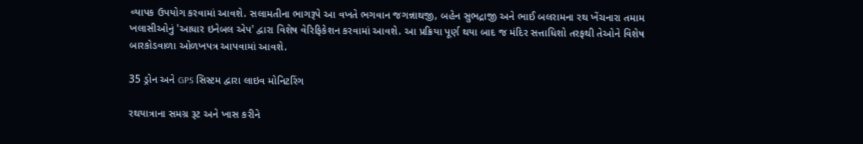વ્યાપક ઉપયોગ કરવામાં આવશે. સલામતીના ભાગરૂપે આ વખતે ભગવાન જગન્નાથજી, બહેન સુભદ્રાજી અને ભાઈ બલરામના રથ ખેંચનારા તમામ ખલાસીઓનું 'આધાર ઇનેબલ એપ' દ્વારા વિશેષ વેરિફિકેશન કરવામાં આવશે. આ પ્રક્રિયા પૂર્ણ થયા બાદ જ મંદિર સત્તાધિશો તરફથી તેઓને વિશેષ બારકોડવાળા ઓળખપત્ર આપવામાં આવશે.

35 ડ્રોન અને GPS સિસ્ટમ દ્વારા લાઇવ મોનિટરિંગ

રથયાત્રાના સમગ્ર રૂટ અને ખાસ કરીને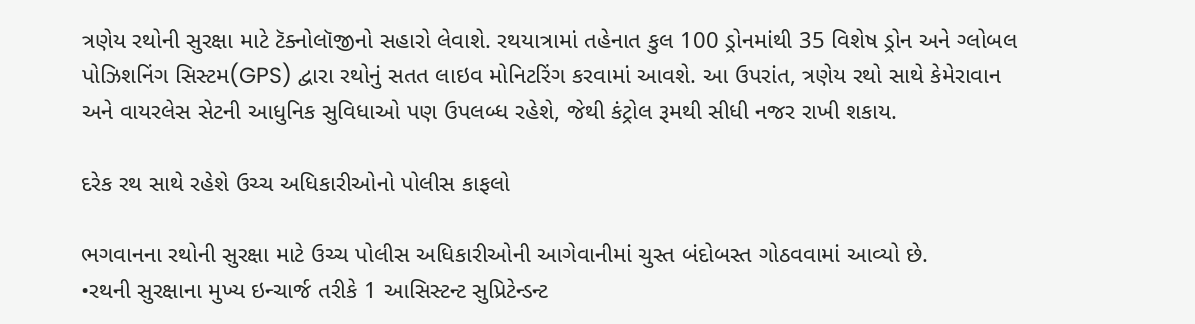ત્રણેય રથોની સુરક્ષા માટે ટૅક્નોલૉજીનો સહારો લેવાશે. રથયાત્રામાં તહેનાત કુલ 100 ડ્રોનમાંથી 35 વિશેષ ડ્રોન અને ગ્લોબલ પોઝિશનિંગ સિસ્ટમ(GPS) દ્વારા રથોનું સતત લાઇવ મોનિટરિંગ કરવામાં આવશે. આ ઉપરાંત, ત્રણેય રથો સાથે કેમેરાવાન અને વાયરલેસ સેટની આધુનિક સુવિધાઓ પણ ઉપલબ્ધ રહેશે, જેથી કંટ્રોલ રૂમથી સીધી નજર રાખી શકાય.

દરેક રથ સાથે રહેશે ઉચ્ચ અધિકારીઓનો પોલીસ કાફલો

ભગવાનના રથોની સુરક્ષા માટે ઉચ્ચ પોલીસ અધિકારીઓની આગેવાનીમાં ચુસ્ત બંદોબસ્ત ગોઠવવામાં આવ્યો છે.
•રથની સુરક્ષાના મુખ્ય ઇન્ચાર્જ તરીકે 1 આસિસ્ટન્ટ સુપ્રિટેન્ડન્ટ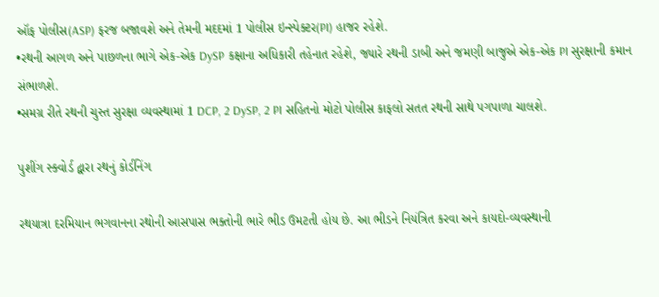ઑફ પોલીસ(ASP) ફરજ બજાવશે અને તેમની મદદમાં 1 પોલીસ ઇન્સ્પેક્ટર(PI) હાજર રહેશે.
•રથની આગળ અને પાછળના ભાગે એક-એક DySP કક્ષાના અધિકારી તહેનાત રહેશે, જ્યારે રથની ડાબી અને જમણી બાજુએ એક-એક PI સુરક્ષાની કમાન સંભાળશે.
•સમગ્ર રીતે રથની ચુસ્ત સુરક્ષા વ્યવસ્થામાં 1 DCP, 2 DySP, 2 PI સહિતનો મોટો પોલીસ કાફલો સતત રથની સાથે પગપાળા ચાલશે.

પુશીંગ સ્ક્વોર્ડ દ્વારા રથનું કોર્ડનિંગ

રથયાત્રા દરમિયાન ભગવાનના રથોની આસપાસ ભક્તોની ભારે ભીડ ઉમટતી હોય છે. આ ભીડને નિયંત્રિત કરવા અને કાયદો-વ્યવસ્થાની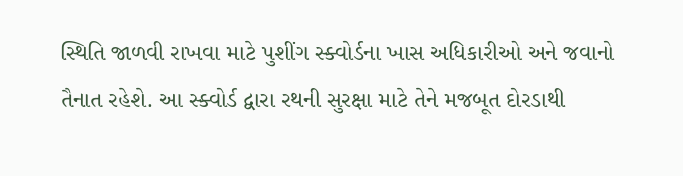સ્થિતિ જાળવી રાખવા માટે પુશીંગ સ્ક્વોર્ડના ખાસ અધિકારીઓ અને જવાનો તૈનાત રહેશે. આ સ્ક્વોર્ડ દ્વારા રથની સુરક્ષા માટે તેને મજબૂત દોરડાથી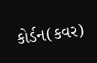કોર્ડન(કવર)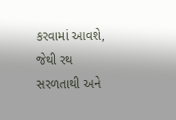કરવામાં આવશે, જેથી રથ સરળતાથી અને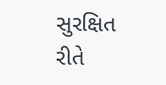સુરક્ષિત રીતે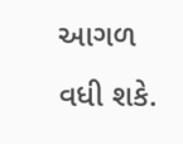આગળ વધી શકે.